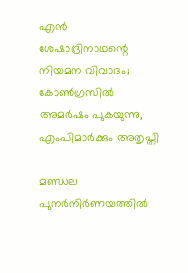എന്‍ ശേഷാദ്രിനാഥന്റെ നിയമന വിവാദം; കോണ്‍ഗ്രസില്‍ അമര്‍ഷം പുകയുന്നു, എംപിമാര്‍ക്കും അതൃപ്തി

മണ്ഡല പുനര്‍നിര്‍ണയത്തില്‍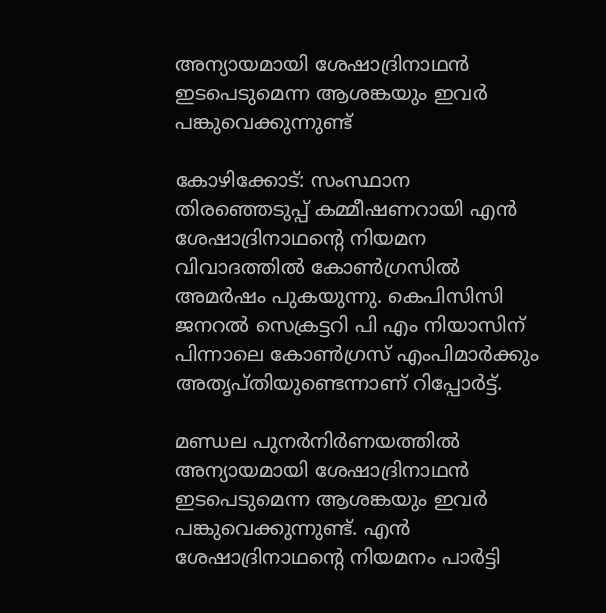അന്യായമായി ശേഷാദ്രിനാഥന്‍ ഇടപെടുമെന്ന ആശങ്കയും ഇവര്‍ പങ്കുവെക്കുന്നുണ്ട്

കോഴിക്കോട്: സംസ്ഥാന തിരഞ്ഞെടുപ്പ് കമ്മീഷണറായി എന്‍ ശേഷാദ്രിനാഥന്റെ നിയമന വിവാദത്തില്‍ കോണ്‍ഗ്രസില്‍ അമര്‍ഷം പുകയുന്നു. കെപിസിസി ജനറല്‍ സെക്രട്ടറി പി എം നിയാസിന് പിന്നാലെ കോണ്‍ഗ്രസ് എംപിമാര്‍ക്കും അതൃപ്തിയുണ്ടെന്നാണ് റിപ്പോര്‍ട്ട്.

മണ്ഡല പുനര്‍നിര്‍ണയത്തില്‍ അന്യായമായി ശേഷാദ്രിനാഥന്‍ ഇടപെടുമെന്ന ആശങ്കയും ഇവര്‍ പങ്കുവെക്കുന്നുണ്ട്. എന്‍ ശേഷാദ്രിനാഥന്റെ നിയമനം പാര്‍ട്ടി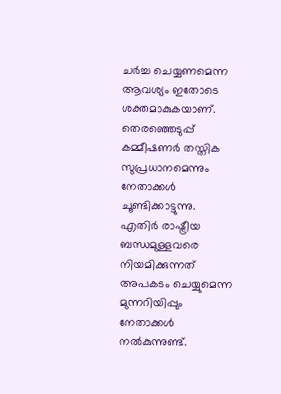ചര്‍ച്ച ചെയ്യണമെന്ന ആവശ്യം ഇതോടെ ശക്തമാകുകയാണ്. തെരഞ്ഞെടുപ്പ് കമ്മീഷണര്‍ തസ്തിക സുപ്രധാനമെന്നും നേതാക്കള്‍ ചൂണ്ടിക്കാട്ടുന്നു. എതിര്‍ രാഷ്ട്രീയ ബന്ധമുള്ളവരെ നിയമിക്കുന്നത് അപകടം ചെയ്യുമെന്ന മുന്നറിയിപ്പും നേതാക്കള്‍ നല്‍കുന്നുണ്ട്.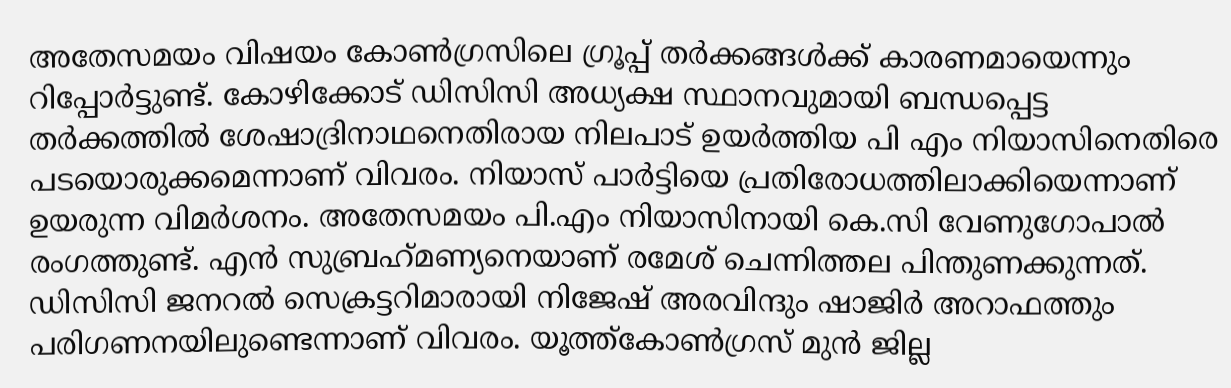അതേസമയം വിഷയം കോണ്‍ഗ്രസിലെ ഗ്രൂപ്പ് തര്‍ക്കങ്ങള്‍ക്ക് കാരണമായെന്നും റിപ്പോര്‍ട്ടുണ്ട്. കോഴിക്കോട് ഡിസിസി അധ്യക്ഷ സ്ഥാനവുമായി ബന്ധപ്പെട്ട തര്‍ക്കത്തില്‍ ശേഷാദ്രിനാഥനെതിരായ നിലപാട് ഉയര്‍ത്തിയ പി എം നിയാസിനെതിരെ പടയൊരുക്കമെന്നാണ് വിവരം. നിയാസ് പാര്‍ട്ടിയെ പ്രതിരോധത്തിലാക്കിയെന്നാണ് ഉയരുന്ന വിമര്‍ശനം. അതേസമയം പി.എം നിയാസിനായി കെ.സി വേണുഗോപാല്‍ രംഗത്തുണ്ട്. എന്‍ സുബ്രഹ്‌മണ്യനെയാണ് രമേശ് ചെന്നിത്തല പിന്തുണക്കുന്നത്. ഡിസിസി ജനറല്‍ സെക്രട്ടറിമാരായി നിജേഷ് അരവിന്ദും ഷാജിര്‍ അറാഫത്തും പരിഗണനയിലുണ്ടെന്നാണ് വിവരം. യൂത്ത്കോണ്‍ഗ്രസ് മുന്‍ ജില്ല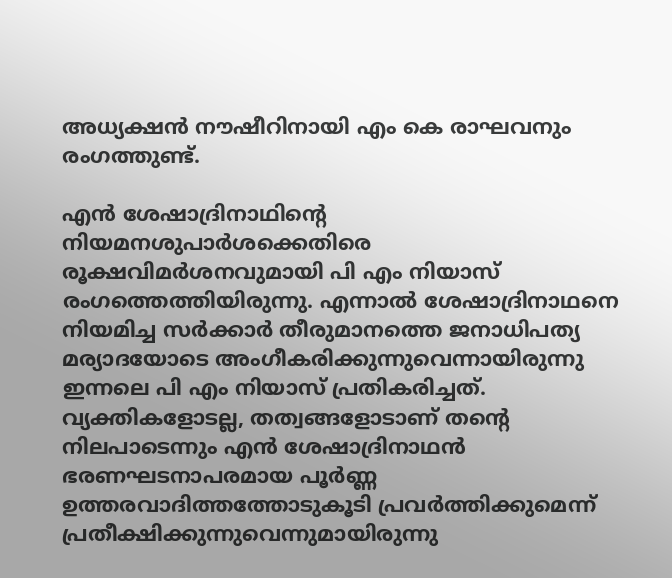അധ്യക്ഷന്‍ നൗഷീറിനായി എം കെ രാഘവനും രംഗത്തുണ്ട്.

എന്‍ ശേഷാദ്രിനാഥിന്റെ നിയമനശുപാര്‍ശക്കെതിരെ രൂക്ഷവിമര്‍ശനവുമായി പി എം നിയാസ് രംഗത്തെത്തിയിരുന്നു. എന്നാല്‍ ശേഷാദ്രിനാഥനെ നിയമിച്ച സര്‍ക്കാര്‍ തീരുമാനത്തെ ജനാധിപത്യ മര്യാദയോടെ അംഗീകരിക്കുന്നുവെന്നായിരുന്നു ഇന്നലെ പി എം നിയാസ് പ്രതികരിച്ചത്. വ്യക്തികളോടല്ല, തത്വങ്ങളോടാണ് തന്റെ നിലപാടെന്നും എന്‍ ശേഷാദ്രിനാഥന്‍ ഭരണഘടനാപരമായ പൂര്‍ണ്ണ ഉത്തരവാദിത്തത്തോടുകൂടി പ്രവര്‍ത്തിക്കുമെന്ന് പ്രതീക്ഷിക്കുന്നുവെന്നുമായിരുന്നു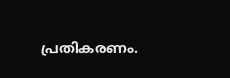പ്രതികരണം.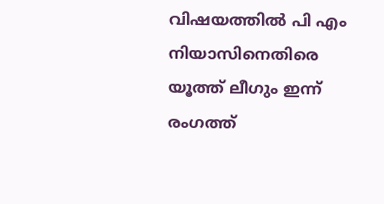വിഷയത്തില്‍ പി എം നിയാസിനെതിരെ യൂത്ത് ലീഗും ഇന്ന് രംഗത്ത്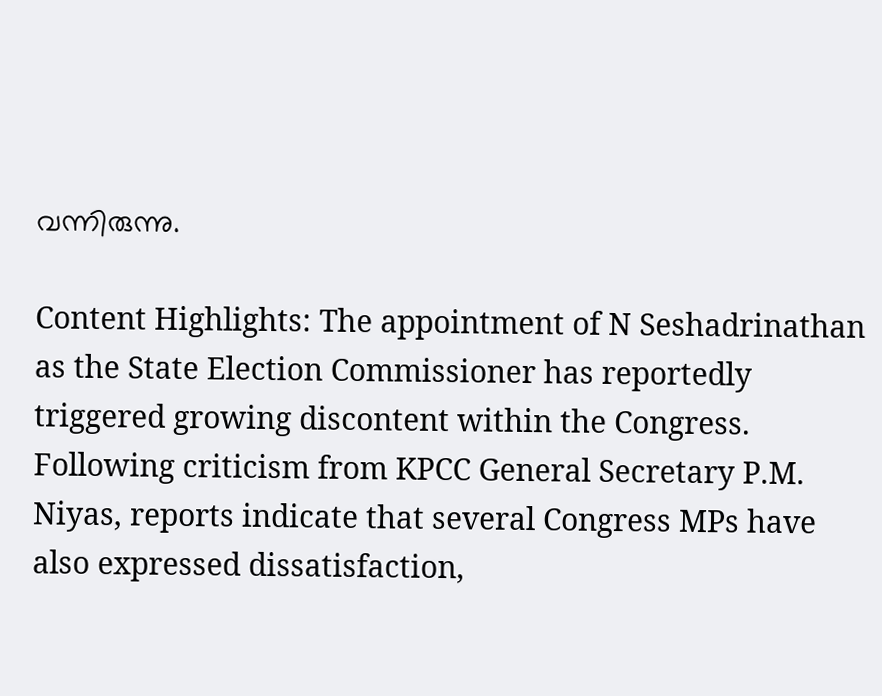വന്നിരുന്നു.

Content Highlights: The appointment of N Seshadrinathan as the State Election Commissioner has reportedly triggered growing discontent within the Congress. Following criticism from KPCC General Secretary P.M. Niyas, reports indicate that several Congress MPs have also expressed dissatisfaction,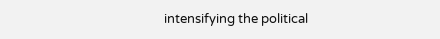intensifying the political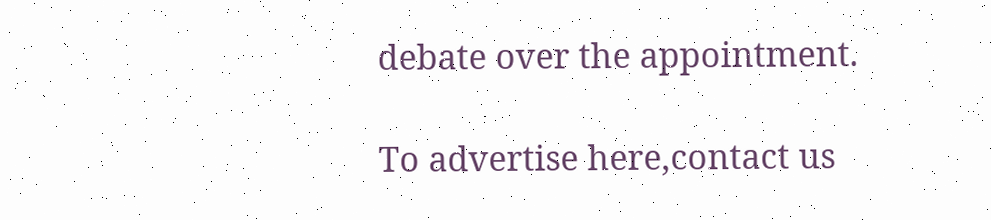debate over the appointment.

To advertise here,contact us